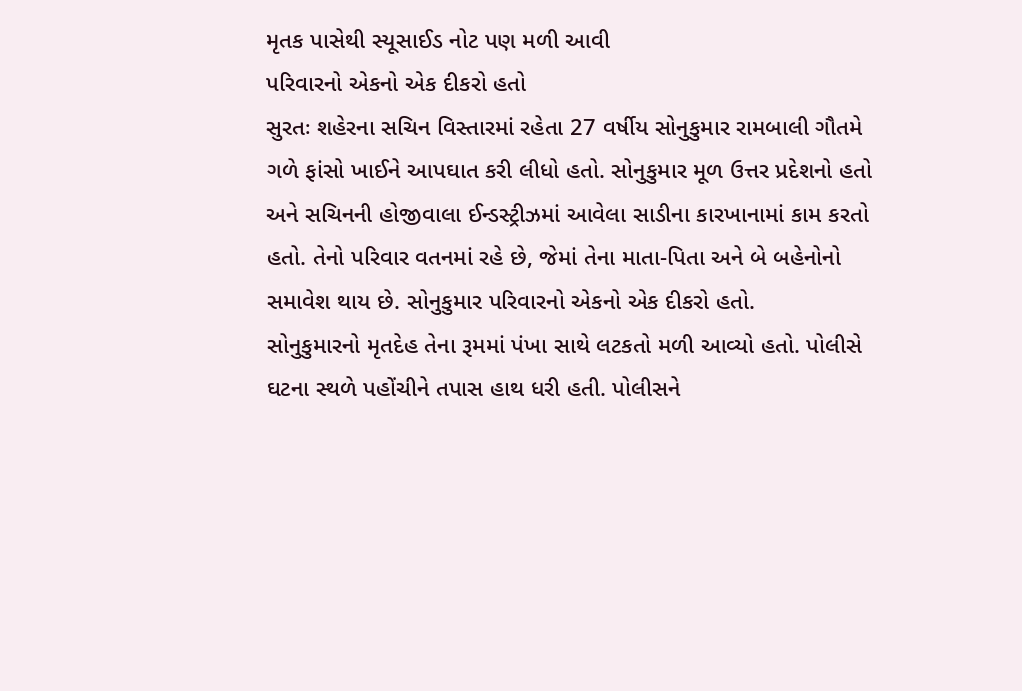મૃતક પાસેથી સ્યૂસાઈડ નોટ પણ મળી આવી
પરિવારનો એકનો એક દીકરો હતો
સુરતઃ શહેરના સચિન વિસ્તારમાં રહેતા 27 વર્ષીય સોનુકુમાર રામબાલી ગૌતમે ગળે ફાંસો ખાઈને આપઘાત કરી લીધો હતો. સોનુકુમાર મૂળ ઉત્તર પ્રદેશનો હતો અને સચિનની હોજીવાલા ઈન્ડસ્ટ્રીઝમાં આવેલા સાડીના કારખાનામાં કામ કરતો હતો. તેનો પરિવાર વતનમાં રહે છે, જેમાં તેના માતા-પિતા અને બે બહેનોનો સમાવેશ થાય છે. સોનુકુમાર પરિવારનો એકનો એક દીકરો હતો.
સોનુકુમારનો મૃતદેહ તેના રૂમમાં પંખા સાથે લટકતો મળી આવ્યો હતો. પોલીસે ઘટના સ્થળે પહોંચીને તપાસ હાથ ધરી હતી. પોલીસને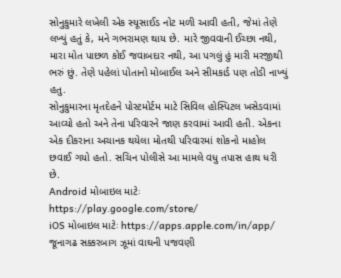સોનુકુમારે લખેલી એક સ્યૂસાઈડ નોટ મળી આવી હતી, જેમાં તેણે લખ્યું હતું કે, મને ગભરામણ થાય છે. મારે જીવવાની ઈચ્છા નથી, મારા મોત પાછળ કોઈ જવાબદાર નથી, આ પગલું હું મારી મરજીથી ભરું છું. તેણે પહેલાં પોતાનો મોબાઈલ અને સીમકાર્ડ પણ તોડી નાખ્યું હતુ.
સોનુકુમારના મૃતદેહને પોસ્ટમોર્ટમ માટે સિવિલ હોસ્પિટલ ખસેડવામાં આવ્યો હતો અને તેના પરિવારને જાણ કરવામાં આવી હતી. એકના એક દીકરાના અચાનક થયેલા મોતથી પરિવારમાં શોકનો માહોલ છવાઈ ગયો હતો. સચિન પોલીસે આ મામલે વધુ તપાસ હાથ ધરી છે.
Android મોબાઇલ માટેઃ https://play.google.com/store/
iOS મોબાઇલ માટેઃ https://apps.apple.com/in/app/
જૂનાગઢ સક્કરબાગ ઝૂમાં વાઘની પજવણી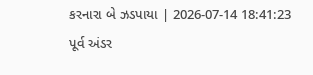કરનારા બે ઝડપાયા | 2026-07-14 18:41:23
પૂર્વ અંડર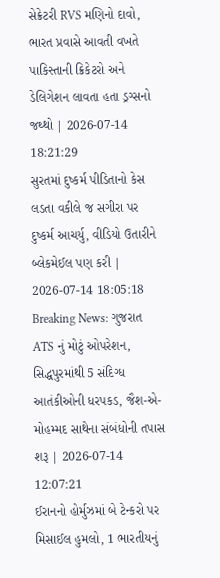સેક્રેટરી RVS મણિનો દાવો, ભારત પ્રવાસે આવતી વખતે પાકિસ્તાની ક્રિકેટરો અને ડેલિગેશન લાવતા હતા ડ્રગ્સનો જથ્થો | 2026-07-14 18:21:29
સુરતમાં દુષ્કર્મ પીડિતાનો કેસ લડતા વકીલે જ સગીરા પર દુષ્કર્મ આચર્યુ, વીડિયો ઉતારીને બ્લેકમેઈલ પણ કરી | 2026-07-14 18:05:18
Breaking News: ગુજરાત ATS નું મોટું ઓપરેશન, સિદ્ધપુરમાંથી 5 સંદિગ્ધ આતંકીઓની ધરપકડ, જૈશ-એ-મોહમ્મદ સાથેના સંબંધોની તપાસ શરૂ | 2026-07-14 12:07:21
ઈરાનનો હોર્મુઝમાં બે ટેન્કરો પર મિસાઈલ હુમલો, 1 ભારતીયનું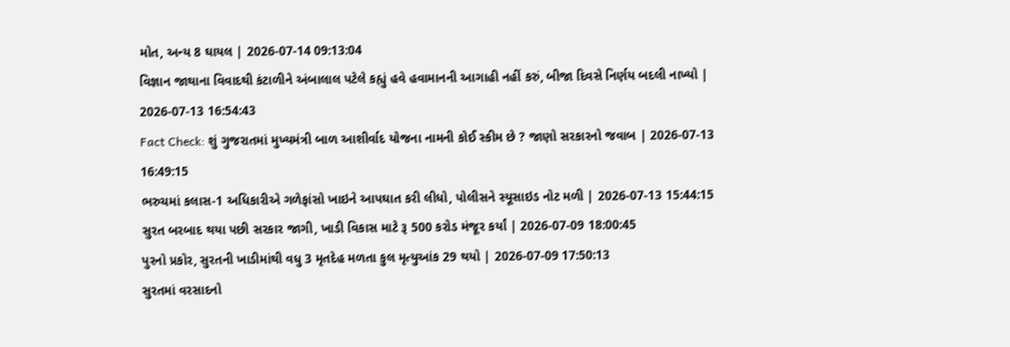મોત, અન્ય 8 ઘાયલ | 2026-07-14 09:13:04
વિજ્ઞાન જાથાના વિવાદથી કંટાળીને અંબાલાલ પટેલે કહ્યું હવે હવામાનની આગાહી નહીં કરું, બીજા દિવસે નિર્ણય બદલી નાખ્યો | 2026-07-13 16:54:43
Fact Check: શું ગુજરાતમાં મુખ્યમંત્રી બાળ આશીર્વાદ યોજના નામની કોઈ સ્કીમ છે ? જાણો સરકારનો જવાબ | 2026-07-13 16:49:15
ભરુચમાં કલાસ-1 અધિકારીએ ગળેફાંસો ખાઇને આપઘાત કરી લીધો, પોલીસને સ્યૂસાઇડ નોટ મળી | 2026-07-13 15:44:15
સુરત બરબાદ થયા પછી સરકાર જાગી, ખાડી વિકાસ માટે રૂ 500 કરોડ મંજૂર કર્યાં | 2026-07-09 18:00:45
પુરનો પ્રકોર, સુરતની ખાડીમાંથી વધુ 3 મૃતદેહ મળતા કુલ મૃત્યુઆંક 29 થયો | 2026-07-09 17:50:13
સુરતમાં વરસાદનો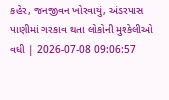કહેર, જનજીવન ખોરવાયું, અંડરપાસ પાણીમાં ગરકાવ થતા લોકોની મુશ્કેલીઓ વધી | 2026-07-08 09:06:57